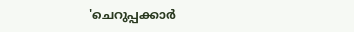'ചെറുപ്പക്കാർ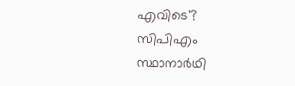എവിടെ'? സിപിഎം സ്ഥാനാർഥി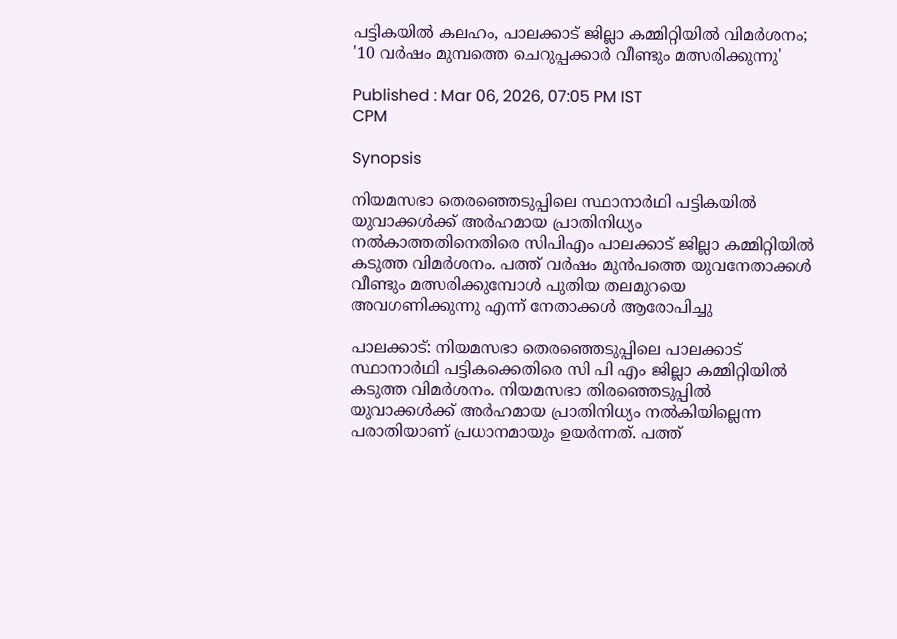പട്ടികയിൽ കലഹം, പാലക്കാട് ജില്ലാ കമ്മിറ്റിയിൽ വിമർശനം; '10 വർഷം മുമ്പത്തെ ചെറുപ്പക്കാർ വീണ്ടും മത്സരിക്കുന്നു'

Published : Mar 06, 2026, 07:05 PM IST
CPM

Synopsis

നിയമസഭാ തെരഞ്ഞെടുപ്പിലെ സ്ഥാനാർഥി പട്ടികയിൽ യുവാക്കൾക്ക് അർഹമായ പ്രാതിനിധ്യം നൽകാത്തതിനെതിരെ സിപിഎം പാലക്കാട് ജില്ലാ കമ്മിറ്റിയിൽ കടുത്ത വിമർശനം. പത്ത് വർഷം മുൻപത്തെ യുവനേതാക്കൾ വീണ്ടും മത്സരിക്കുമ്പോൾ പുതിയ തലമുറയെ അവഗണിക്കുന്നു എന്ന് നേതാക്കൾ ആരോപിച്ചു

പാലക്കാട്: നിയമസഭാ തെരഞ്ഞെടുപ്പിലെ പാലക്കാട് സ്ഥാനാർഥി പട്ടികക്കെതിരെ സി പി എം ജില്ലാ കമ്മിറ്റിയിൽ കടുത്ത വിമർശനം. നിയമസഭാ തിരഞ്ഞെടുപ്പിൽ യുവാക്കൾക്ക് അർഹമായ പ്രാതിനിധ്യം നൽകിയില്ലെന്ന പരാതിയാണ് പ്രധാനമായും ഉയർന്നത്. പത്ത്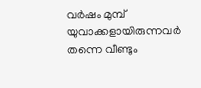വർഷം മുമ്പ് യുവാക്കളായിരുന്നവർ തന്നെ വീണ്ടും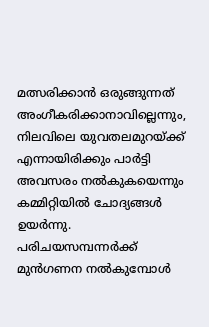മത്സരിക്കാൻ ഒരുങ്ങുന്നത് അംഗീകരിക്കാനാവില്ലെന്നും, നിലവിലെ യുവതലമുറയ്ക്ക് എന്നായിരിക്കും പാർട്ടി അവസരം നൽകുകയെന്നും കമ്മിറ്റിയിൽ ചോദ്യങ്ങൾ ഉയർന്നു. പരിചയസമ്പന്നർക്ക് മുൻഗണന നൽകുമ്പോൾ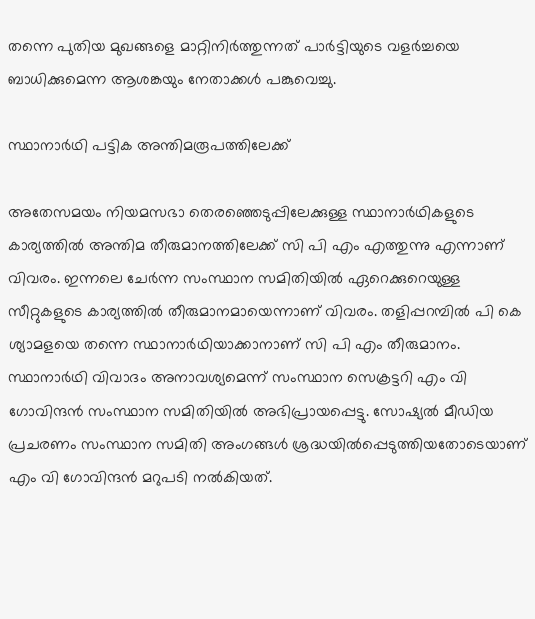തന്നെ പുതിയ മുഖങ്ങളെ മാറ്റിനിർത്തുന്നത് പാർട്ടിയുടെ വളർച്ചയെ ബാധിക്കുമെന്ന ആശങ്കയും നേതാക്കൾ പങ്കുവെച്ചു.

സ്ഥാനാർഥി പട്ടിക അന്തിമരൂപത്തിലേക്ക്

അതേസമയം നിയമസഭാ തെരഞ്ഞെടുപ്പിലേക്കുള്ള സ്ഥാനാർഥികളുടെ കാര്യത്തിൽ അന്തിമ തീരുമാനത്തിലേക്ക് സി പി എം എത്തുന്നു എന്നാണ് വിവരം. ഇന്നലെ ചേർന്ന സംസ്ഥാന സമിതിയിൽ ഏറെക്കുറെയുള്ള സീറ്റുകളുടെ കാര്യത്തിൽ തീരുമാനമായെന്നാണ് വിവരം. തളിപ്പറമ്പിൽ പി കെ ശ്യാമളയെ തന്നെ സ്ഥാനാ‍ർഥിയാക്കാനാണ് സി പി എം തീരുമാനം. സ്ഥാനാർഥി വിവാദം അനാവശ്യമെന്ന് സംസ്ഥാന സെക്രട്ടറി എം വി ഗോവിന്ദൻ സംസ്ഥാന സമിതിയിൽ അഭിപ്രായപ്പെട്ടു. സോഷ്യൽ മീഡിയ പ്രചരണം സംസ്ഥാന സമിതി അംഗങ്ങൾ ശ്രദ്ധയിൽപ്പെടുത്തിയതോടെയാണ് എം വി ഗോവിന്ദൻ മറുപടി നൽകിയത്.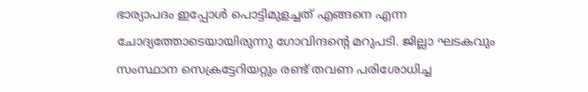ഭാര്യാപദം ഇപ്പോൾ പൊട്ടിമുളച്ചത് എങ്ങനെ എന്ന ചോദ്യത്തോടെയായിരുന്നു ഗോവിന്ദന്‍റെ മറുപടി. ജില്ലാ ഘടകവും സംസ്ഥാന സെക്രട്ടേറിയറ്റും രണ്ട് തവണ പരിശോധിച്ച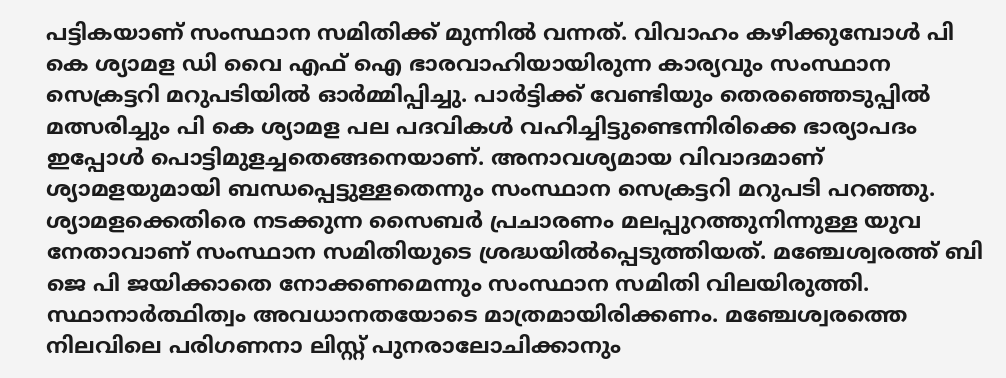പട്ടികയാണ് സംസ്ഥാന സമിതിക്ക് മുന്നിൽ വന്നത്. വിവാഹം കഴിക്കുമ്പോൾ പി കെ ശ്യാമള ഡി വൈ എഫ് ഐ ഭാരവാഹിയായിരുന്ന കാര്യവും സംസ്ഥാന സെക്രട്ടറി മറുപടിയിൽ ഓർമ്മിപ്പിച്ചു. പാര്‍ട്ടിക്ക് വേണ്ടിയും തെരഞ്ഞെടുപ്പിൽ മത്സരിച്ചും പി കെ ശ്യാമള പല പദവികൾ വഹിച്ചിട്ടുണ്ടെന്നിരിക്കെ ഭാര്യാപദം ഇപ്പോൾ പൊട്ടിമുളച്ചതെങ്ങനെയാണ്. അനാവശ്യമായ വിവാദമാണ് ശ്യാമളയുമായി ബന്ധപ്പെട്ടുള്ളതെന്നും സംസ്ഥാന സെക്രട്ടറി മറുപടി പറഞ്ഞു. ശ്യാമളക്കെതിരെ നടക്കുന്ന സൈബര്‍ പ്രചാരണം മലപ്പുറത്തുനിന്നുള്ള യുവ നേതാവാണ് സംസ്ഥാന സമിതിയുടെ ശ്രദ്ധയിൽപ്പെടുത്തിയത്. മഞ്ചേശ്വരത്ത് ബി ജെ പി ജയിക്കാതെ നോക്കണമെന്നും സംസ്ഥാന സമിതി വിലയിരുത്തി. സ്ഥാനാർത്ഥിത്വം അവധാനതയോടെ മാത്രമായിരിക്കണം. മഞ്ചേശ്വരത്തെ നിലവിലെ പരിഗണനാ ലിസ്റ്റ് പുനരാലോചിക്കാനും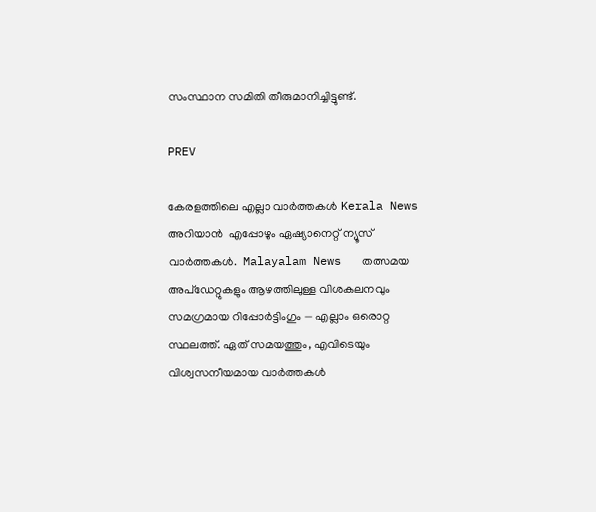സംസ്ഥാന സമിതി തീരുമാനിച്ചിട്ടുണ്ട്.

PREV

കേരളത്തിലെ എല്ലാ വാർത്തകൾ Kerala News അറിയാൻ  എപ്പോഴും ഏഷ്യാനെറ്റ് ന്യൂസ് വാർത്തകൾ.  Malayalam News   തത്സമയ അപ്‌ഡേറ്റുകളും ആഴത്തിലുള്ള വിശകലനവും സമഗ്രമായ റിപ്പോർട്ടിംഗും — എല്ലാം ഒരൊറ്റ സ്ഥലത്ത്. ഏത് സമയത്തും, എവിടെയും വിശ്വസനീയമായ വാർത്തകൾ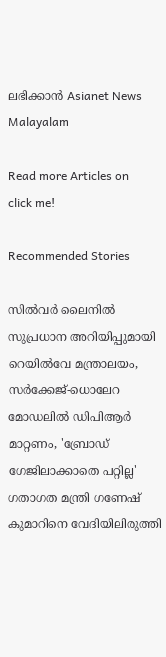ലഭിക്കാൻ Asianet News Malayalam

Read more Articles on
click me!

Recommended Stories

സിൽവർ ലൈനിൽ സുപ്രധാന അറിയിപ്പുമായി റെയിൽവേ മന്ത്രാലയം, സർക്കേജ്-ധൊലേറ മോഡലിൽ ഡിപിആർ മാറ്റണം, 'ബ്രോഡ് ഗേജിലാക്കാതെ പറ്റില്ല'
ഗതാഗത മന്ത്രി ഗണേഷ് കുമാറിനെ വേദിയിലിരുത്തി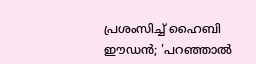പ്രശംസിച്ച് ഹൈബി ഈഡൻ; 'പറഞ്ഞാൽ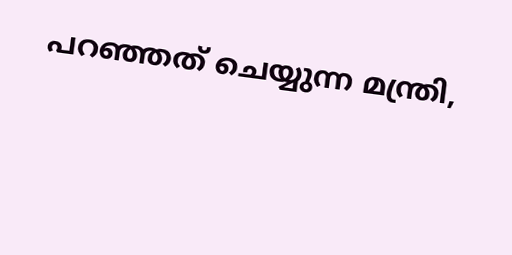പറഞ്ഞത് ചെയ്യുന്ന മന്ത്രി,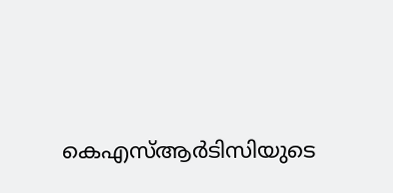കെഎസ്ആർടിസിയുടെ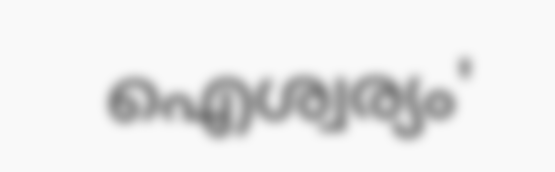ഐശ്വര്യം'